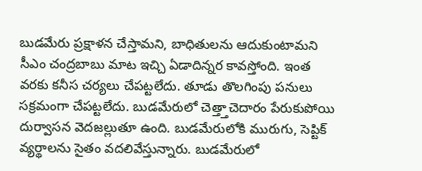బుడమేరు ప్రక్షాళన చేస్తామని, బాధితులను ఆదుకుంటామని సీఎం చంద్రబాబు మాట ఇచ్చి ఏడాదిన్నర కావస్తోంది. ఇంత వరకు కనీస చర్యలు చేపట్టలేదు. తూడు తొలగింపు పనులు సక్రమంగా చేపట్టలేదు. బుడమేరులో చెత్త్తాచెదారం పేరుకుపోయి దుర్వాసన వెదజల్లుతూ ఉంది. బుడమేరులోకి మురుగు, సెప్టిక్ వ్యర్థాలను సైతం వదలివేస్తున్నారు. బుడమేరులో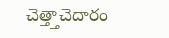చెత్త్తాచెదారం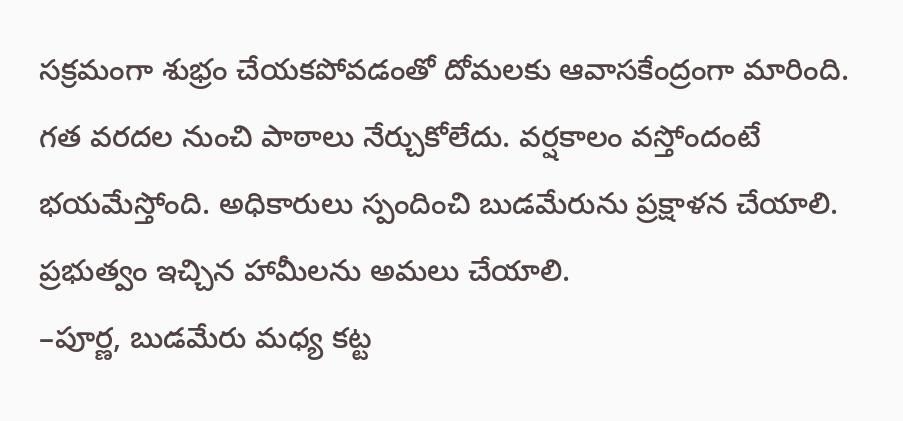సక్రమంగా శుభ్రం చేయకపోవడంతో దోమలకు ఆవాసకేంద్రంగా మారింది. గత వరదల నుంచి పాఠాలు నేర్చుకోలేదు. వర్షకాలం వస్తోందంటే భయమేస్తోంది. అధికారులు స్పందించి బుడమేరును ప్రక్షాళన చేయాలి. ప్రభుత్వం ఇచ్చిన హామీలను అమలు చేయాలి.
–పూర్ణ, బుడమేరు మధ్య కట్ట